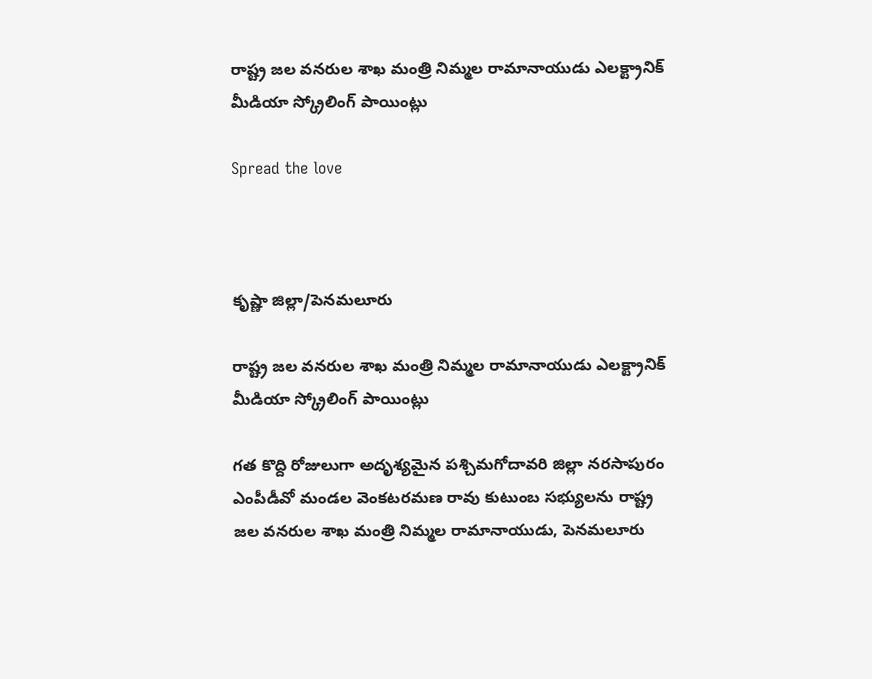రాష్ట్ర జల వనరుల శాఖ మంత్రి నిమ్మల రామానాయుడు ఎలక్ట్రానిక్ మీడియా స్క్రోలింగ్ పాయింట్లు

Spread the love



కృష్ణా జిల్లా/పెనమలూరు

రాష్ట్ర జల వనరుల శాఖ మంత్రి నిమ్మల రామానాయుడు ఎలక్ట్రానిక్ మీడియా స్క్రోలింగ్ పాయింట్లు

గత కొద్ది రోజులుగా అదృశ్యమైన పశ్చిమగోదావరి జిల్లా నరసాపురం ఎంపీడీవో మండల వెంకటరమణ రావు కుటుంబ సభ్యులను రాష్ట్ర జల వనరుల శాఖ మంత్రి నిమ్మల రామానాయుడు, పెనమలూరు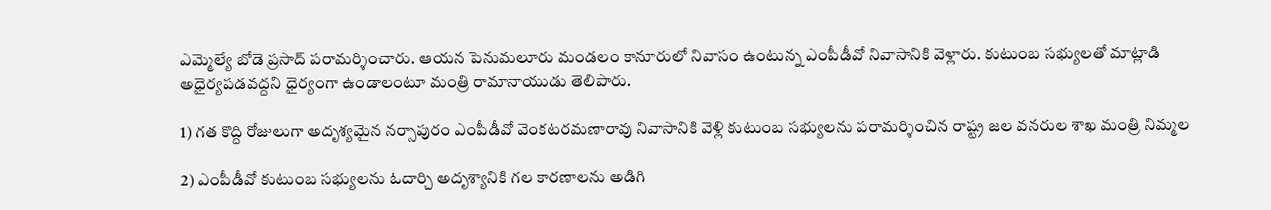ఎమ్మెల్యే బోడె ప్రసాద్ పరామర్శించారు. ఆయన పెనుమలూరు మండలం కానూరులో నివాసం ఉంటున్న ఎంపీడీవో నివాసానికి వెళ్లారు. కుటుంబ సభ్యులతో మాట్లాడి అధైర్యపడవద్దని ధైర్యంగా ఉండాలంటూ మంత్రి రామానాయుడు తెలిపారు.

1) గత కొద్ది రోజులుగా అదృశ్యమైన నర్సాపురం ఎంపీడీవో వెంకటరమణారావు నివాసానికి వెళ్లి కుటుంబ సభ్యులను పరామర్శించిన రాష్ట్ర జల వనరుల శాఖ మంత్రి నిమ్మల

2) ఎంపీడీవో కుటుంబ సభ్యులను ఓదార్చి అదృశ్యానికి గల కారణాలను అడిగి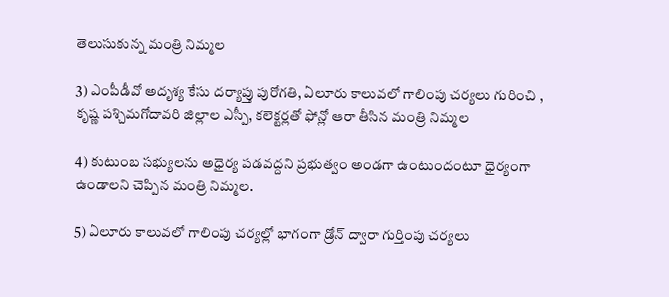తెలుసుకున్న మంత్రి నిమ్మల

3) ఎంపీడీవో అదృశ్య కేసు దర్యాప్తు పురోగతి, ఏలూరు కాలువలో గాలింపు చర్యలు గురించి , కృష్ణ పశ్చిమగోదావరి జిల్లాల ఎస్పీ, కలెక్టర్లతో ఫోన్లో ఆరా తీసిన మంత్రి నిమ్మల

4) కుటుంబ సభ్యులను అధైర్య పడవద్దని ప్రభుత్వం అండగా ఉంటుందంటూ ధైర్యంగా ఉండాలని చెప్పిన మంత్రి నిమ్మల.

5) ఏలూరు కాలువలో గాలింపు చర్యల్లో భాగంగా డ్రోన్ ద్వారా గుర్తింపు చర్యలు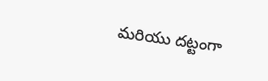మరియు దట్టంగా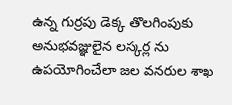ఉన్న గుర్రపు డెక్క తొలగింపుకు అనుభవజ్ఞులైన లస్కర్ల ను ఉపయోగించేలా జల వనరుల శాఖ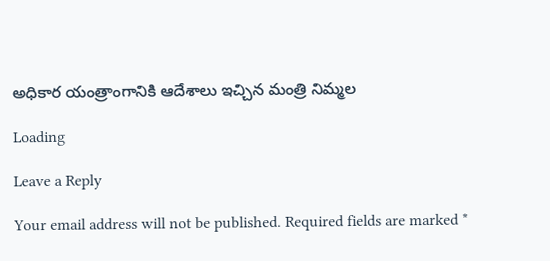అధికార యంత్రాంగానికి ఆదేశాలు ఇచ్చిన మంత్రి నిమ్మల

Loading

Leave a Reply

Your email address will not be published. Required fields are marked *